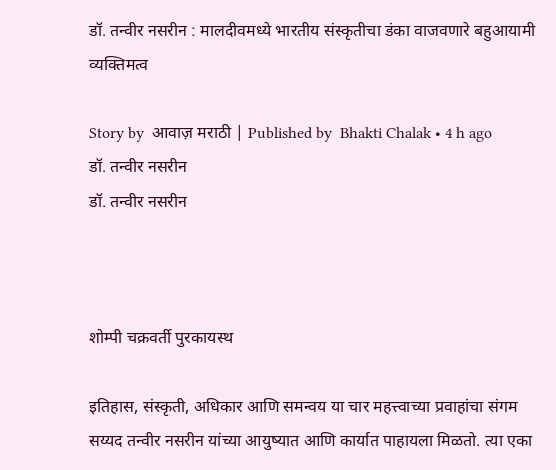डॉ. तन्वीर नसरीन : मालदीवमध्ये भारतीय संस्कृतीचा डंका वाजवणारे बहुआयामी व्यक्तिमत्व

Story by  आवाज़ मराठी | Published by  Bhakti Chalak • 4 h ago
डॉ. तन्वीर नसरीन
डॉ. तन्वीर नसरीन



शोम्पी चक्रवर्ती पुरकायस्थ

इतिहास, संस्कृती, अधिकार आणि समन्वय या चार महत्त्वाच्या प्रवाहांचा संगम सय्यद तन्वीर नसरीन यांच्या आयुष्यात आणि कार्यात पाहायला मिळतो. त्या एका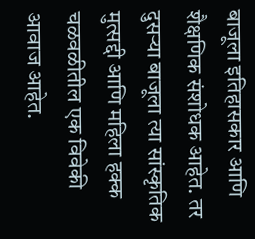बाजूला इतिहासकार आणि शैक्षणिक संशोधक आहेत. तर दुसऱ्या बाजूला त्या सांस्कृतिक मुत्सद्दी आणि महिला हक्क चळवळीतील एक विवेकी आवाज आहेत.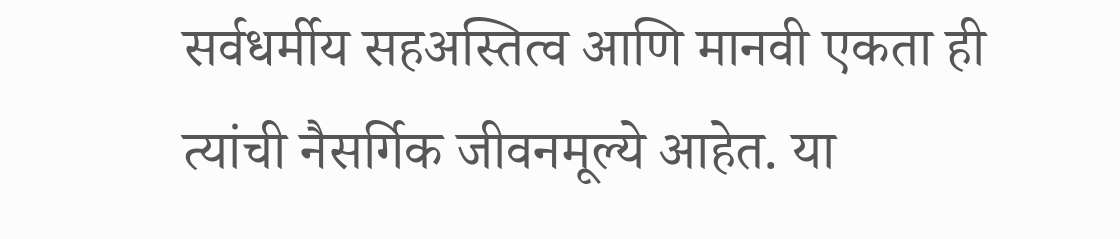सर्वधर्मीय सहअस्तित्व आणि मानवी एकता ही त्यांची नैसर्गिक जीवनमूल्ये आहेत. या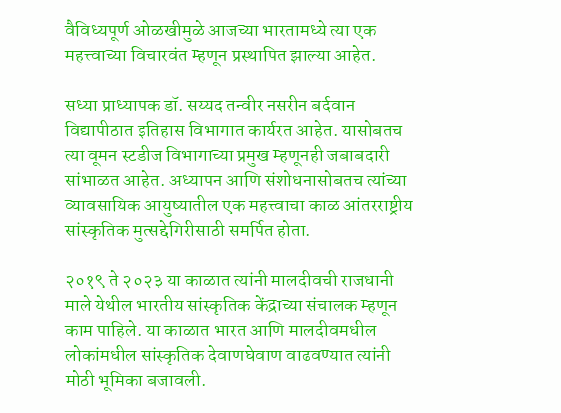वैविध्यपूर्ण ओळखीमुळे आजच्या भारतामध्ये त्या एक महत्त्वाच्या विचारवंत म्हणून प्रस्थापित झाल्या आहेत.

सध्या प्राध्यापक डॉ. सय्यद तन्वीर नसरीन बर्दवान विद्यापीठात इतिहास विभागात कार्यरत आहेत. यासोबतच त्या वूमन स्टडीज विभागाच्या प्रमुख म्हणूनही जबाबदारी सांभाळत आहेत. अध्यापन आणि संशोधनासोबतच त्यांच्या व्यावसायिक आयुष्यातील एक महत्त्वाचा काळ आंतरराष्ट्रीय सांस्कृतिक मुत्सद्देगिरीसाठी समर्पित होता.

२०१९ ते २०२३ या काळात त्यांनी मालदीवची राजधानी माले येथील भारतीय सांस्कृतिक केंद्राच्या संचालक म्हणून काम पाहिले. या काळात भारत आणि मालदीवमधील लोकांमधील सांस्कृतिक देवाणघेवाण वाढवण्यात त्यांनी मोठी भूमिका बजावली.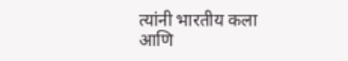त्यांनी भारतीय कला आणि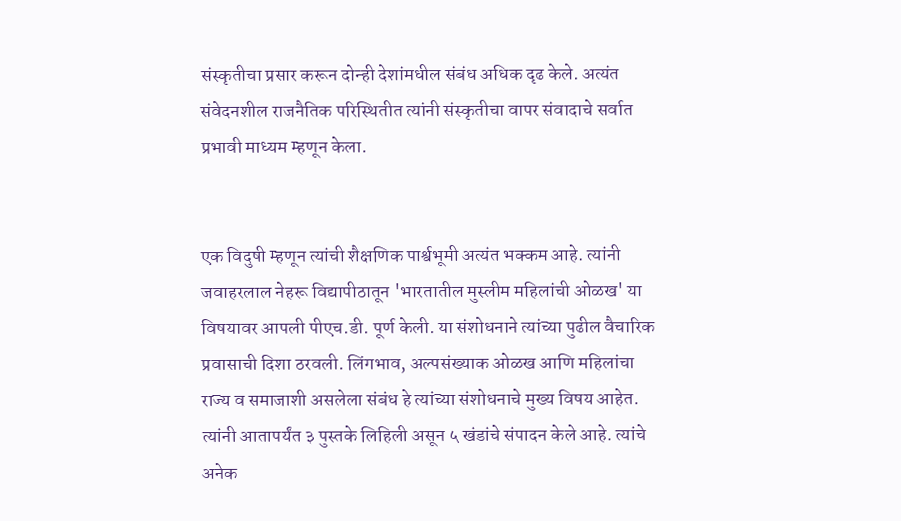संस्कृतीचा प्रसार करून दोन्ही देशांमधील संबंध अधिक दृढ केले. अत्यंत संवेदनशील राजनैतिक परिस्थितीत त्यांनी संस्कृतीचा वापर संवादाचे सर्वात प्रभावी माध्यम म्हणून केला.


एक विदुषी म्हणून त्यांची शैक्षणिक पार्श्वभूमी अत्यंत भक्कम आहे. त्यांनी जवाहरलाल नेहरू विद्यापीठातून 'भारतातील मुस्लीम महिलांची ओळख' या विषयावर आपली पीएच.डी. पूर्ण केली. या संशोधनाने त्यांच्या पुढील वैचारिक प्रवासाची दिशा ठरवली. लिंगभाव, अल्पसंख्याक ओळख आणि महिलांचा राज्य व समाजाशी असलेला संबंध हे त्यांच्या संशोधनाचे मुख्य विषय आहेत. त्यांनी आतापर्यंत ३ पुस्तके लिहिली असून ५ खंडांचे संपादन केले आहे. त्यांचे अनेक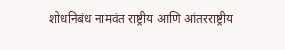शोधनिबंध नामवंत राष्ट्रीय आणि आंतरराष्ट्रीय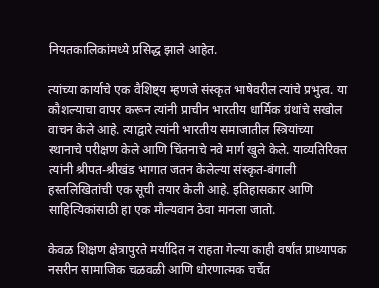नियतकालिकांमध्ये प्रसिद्ध झाले आहेत.

त्यांच्या कार्याचे एक वैशिष्ट्य म्हणजे संस्कृत भाषेवरील त्यांचे प्रभुत्व. या कौशल्याचा वापर करून त्यांनी प्राचीन भारतीय धार्मिक ग्रंथांचे सखोल वाचन केले आहे. त्याद्वारे त्यांनी भारतीय समाजातील स्त्रियांच्या स्थानाचे परीक्षण केले आणि चिंतनाचे नवे मार्ग खुले केले. याव्यतिरिक्त त्यांनी श्रीपत-श्रीखंड भागात जतन केलेल्या संस्कृत-बंगाली हस्तलिखितांची एक सूची तयार केली आहे. इतिहासकार आणि साहित्यिकांसाठी हा एक मौल्यवान ठेवा मानला जातो.

केवळ शिक्षण क्षेत्रापुरते मर्यादित न राहता गेल्या काही वर्षांत प्राध्यापक नसरीन सामाजिक चळवळी आणि धोरणात्मक चर्चेत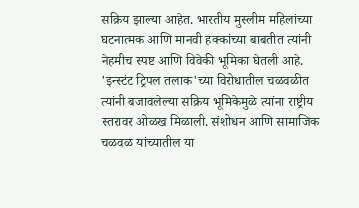सक्रिय झाल्या आहेत. भारतीय मुस्लीम महिलांच्या घटनात्मक आणि मानवी हक्कांच्या बाबतीत त्यांनी नेहमीच स्पष्ट आणि विवेकी भूमिका घेतली आहे. 'इन्स्टंट ट्रिपल तलाक'च्या विरोधातील चळवळीत त्यांनी बजावलेल्या सक्रिय भूमिकेमुळे त्यांना राष्ट्रीय स्तरावर ओळख मिळाली. संशोधन आणि सामाजिक चळवळ यांच्यातील या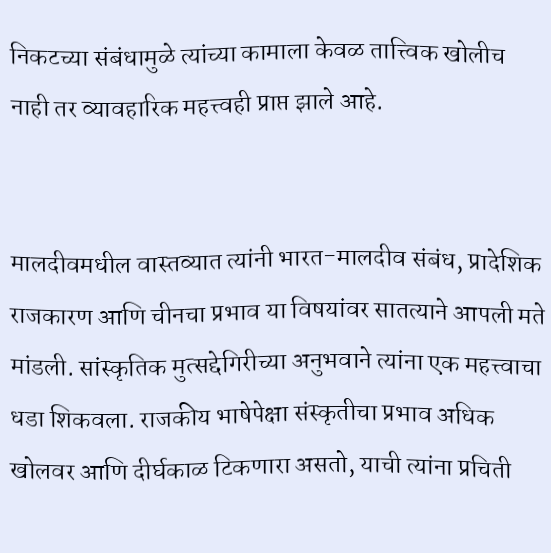निकटच्या संबंधामुळे त्यांच्या कामाला केवळ तात्त्विक खोलीच नाही तर व्यावहारिक महत्त्वही प्राप्त झाले आहे.


मालदीवमधील वास्तव्यात त्यांनी भारत-मालदीव संबंध, प्रादेशिक राजकारण आणि चीनचा प्रभाव या विषयांवर सातत्याने आपली मते मांडली. सांस्कृतिक मुत्सद्देगिरीच्या अनुभवाने त्यांना एक महत्त्वाचा धडा शिकवला. राजकीय भाषेपेक्षा संस्कृतीचा प्रभाव अधिक खोलवर आणि दीर्घकाळ टिकणारा असतो, याची त्यांना प्रचिती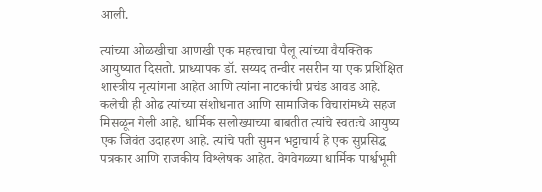आली.

त्यांच्या ओळखीचा आणखी एक महत्त्वाचा पैलू त्यांच्या वैयक्तिक आयुष्यात दिसतो. प्राध्यापक डॉ. सय्यद तन्वीर नसरीन या एक प्रशिक्षित शास्त्रीय नृत्यांगना आहेत आणि त्यांना नाटकांची प्रचंड आवड आहे. कलेची ही ओढ त्यांच्या संशोधनात आणि सामाजिक विचारांमध्ये सहज मिसळून गेली आहे. धार्मिक सलोख्याच्या बाबतीत त्यांचे स्वतःचे आयुष्य एक जिवंत उदाहरण आहे. त्यांचे पती सुमन भट्टाचार्य हे एक सुप्रसिद्ध पत्रकार आणि राजकीय विश्लेषक आहेत. वेगवेगळ्या धार्मिक पार्श्वभूमी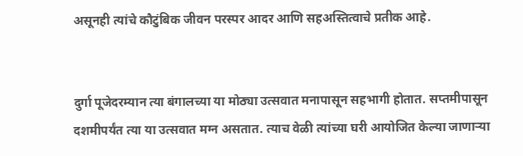असूनही त्यांचे कौटुंबिक जीवन परस्पर आदर आणि सहअस्तित्वाचे प्रतीक आहे.


दुर्गा पूजेदरम्यान त्या बंगालच्या या मोठ्या उत्सवात मनापासून सहभागी होतात. सप्तमीपासून दशमीपर्यंत त्या या उत्सवात मग्न असतात. त्याच वेळी त्यांच्या घरी आयोजित केल्या जाणाऱ्या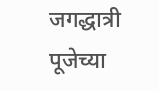जगद्धात्री पूजेच्या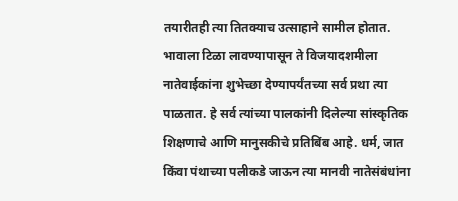तयारीतही त्या तितक्याच उत्साहाने सामील होतात. भावाला टिळा लावण्यापासून ते विजयादशमीला नातेवाईकांना शुभेच्छा देण्यापर्यंतच्या सर्व प्रथा त्या पाळतात. हे सर्व त्यांच्या पालकांनी दिलेल्या सांस्कृतिक शिक्षणाचे आणि मानुसकीचे प्रतिबिंब आहे. धर्म, जात किंवा पंथाच्या पलीकडे जाऊन त्या मानवी नातेसंबंधांना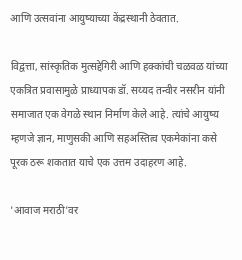आणि उत्सवांना आयुष्याच्या केंद्रस्थानी ठेवतात.

विद्वत्ता, सांस्कृतिक मुत्सद्देगिरी आणि हक्कांची चळवळ यांच्या एकत्रित प्रवासामुळे प्राध्यापक डॉ. सय्यद तन्वीर नसरीन यांनी समाजात एक वेगळे स्थान निर्माण केले आहे. त्यांचे आयुष्य म्हणजे ज्ञान, माणुसकी आणि सहअस्तित्व एकमेकांना कसे पूरक ठरू शकतात याचे एक उत्तम उदाहरण आहे.

'आवाज मराठी'वर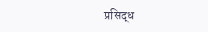प्रसिद्ध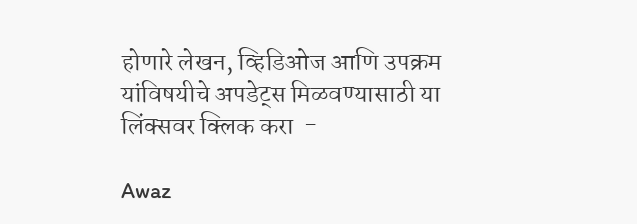होणारे लेखन, व्हिडिओज आणि उपक्रम यांविषयीचे अपडेट्स मिळवण्यासाठी या लिंक्सवर क्लिक करा  -

Awaz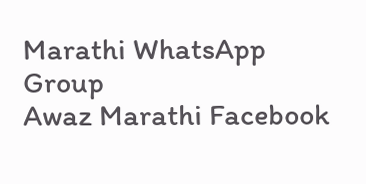Marathi WhatsApp Group
Awaz Marathi Facebook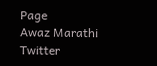Page
Awaz Marathi Twitter